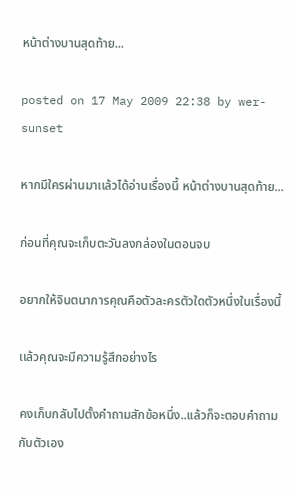หน้าต่างบานสุดท้าย...

posted on 17 May 2009 22:38 by wer-sunset

หากมีใครผ่านมาเเล้วได้อ่านเรื่องนี้ หน้าต่างบานสุดท้าย...

ก่อนที่คุณจะเก็บตะวันลงกล่องในตอนจบ

อยากให้จินตนาการคุณคือตัวละครตัวใดตัวหนึ่งในเรื่องนี้

เเล้วคุณจะมีความรู้สึกอย่างไร

คงเก็บกลับไปตั้งคำถามสักข้อหนึ่ง..เเล้วก็จะตอบคำถามกับตัวเอง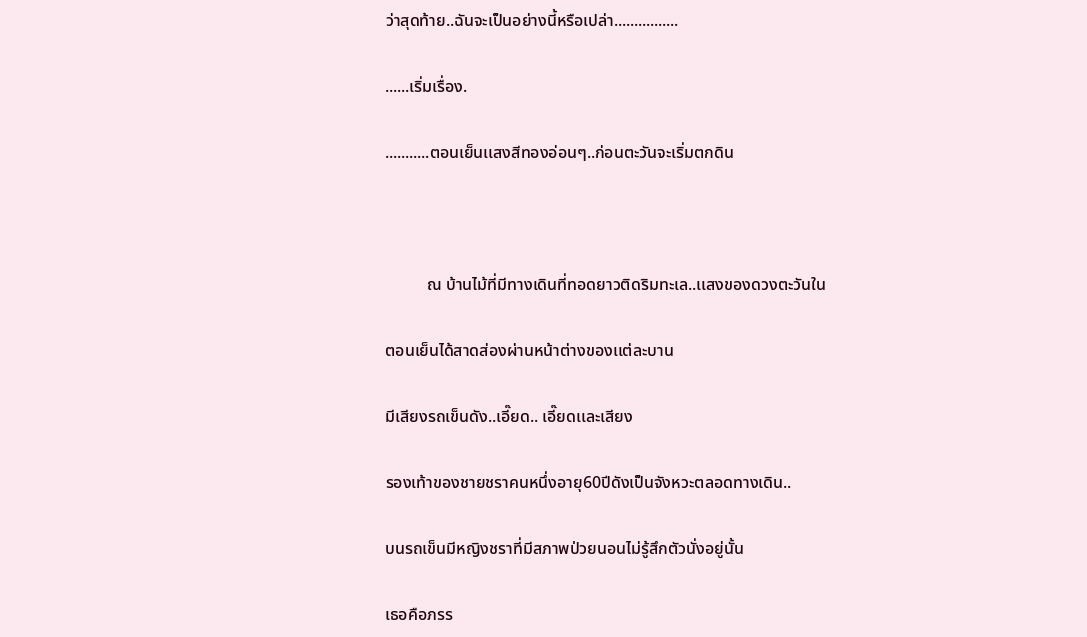ว่าสุดท้าย..ฉันจะเป็นอย่างนี้หรือเปล่า................

......เริ่มเรื่อง.

...........ตอนเย็นเเสงสีทองอ่อนๆ..ก่อนตะวันจะเริ่มตกดิน



          ณ บ้านไม้ที่มีทางเดินที่ทอดยาวติดริมทะเล..เเสงของดวงตะวันใน

ตอนเย็นได้สาดส่องผ่านหน้าต่างของเเต่ละบาน

มีเสียงรถเข็นดัง..เอี๊ยด.. เอี๊ยดเเละเสียง

รองเท้าของชายชราคนหนึ่งอายุ60ปีดังเป็นจังหวะตลอดทางเดิน..

บนรถเข็นมีหญิงชราที่มีสภาพป่วยนอนไม่รู้สึกตัวนั่งอยู่นั้น

เธอคือภรร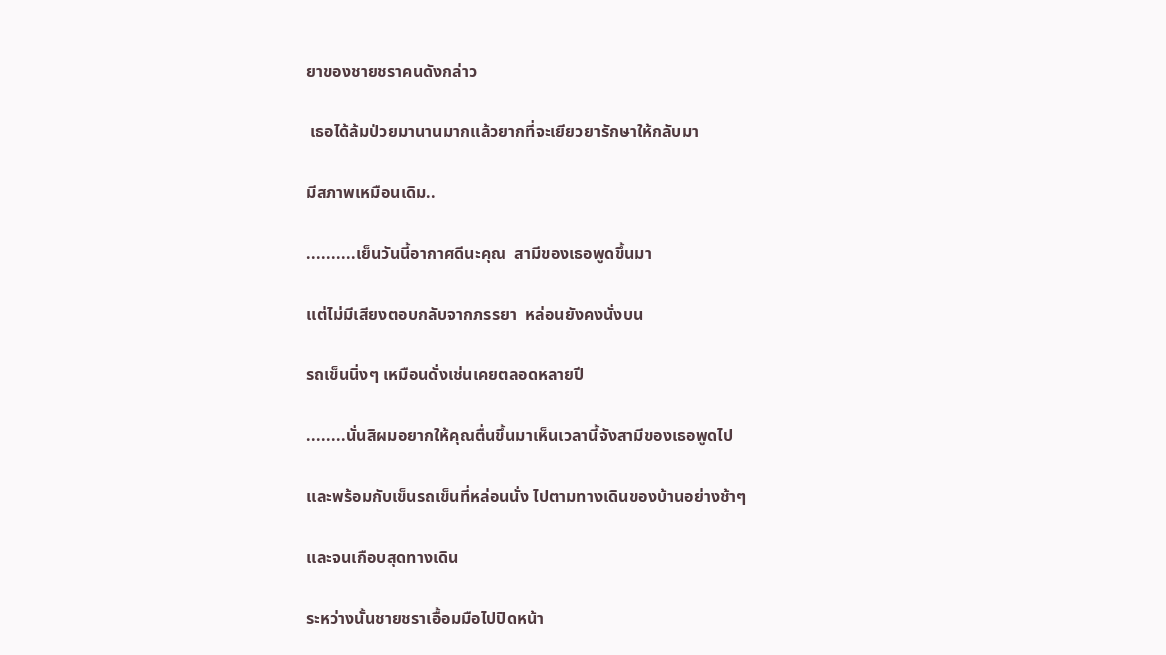ยาของชายชราคนดังกล่าว

 เธอได้ล้มป่วยมานานมากเเล้วยากที่จะเยียวยารักษาให้กลับมา

มีสภาพเหมือนเดิม..

..........เย็นวันนี้อากาศดีนะคุณ  สามีของเธอพูดขึ้นมา

เเต่ไม่มีเสียงตอบกลับจากภรรยา  หล่อนยังคงนั่งบน

รถเข็นนิ่งๆ เหมือนดั่งเช่นเคยตลอดหลายปี

........นั่นสิผมอยากให้คุณตื่นขึ้นมาเห็นเวลานี้จังสามีของเธอพูดไป

เเละพร้อมกับเข็นรถเข็นที่หล่อนนั่ง ไปตามทางเดินของบ้านอย่างช้าๆ

เเละจนเกือบสุดทางเดิน

ระหว่างนั้นชายชราเอื้อมมือไปปิดหน้า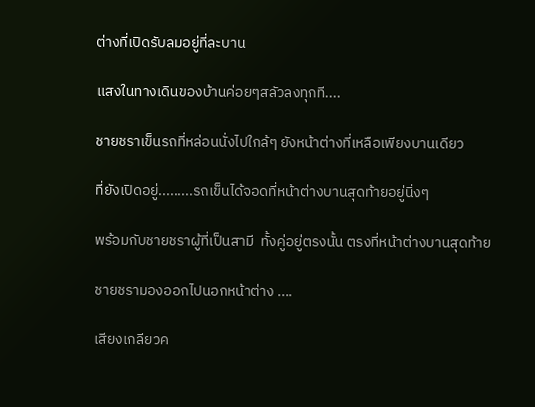ต่างที่เปิดรับลมอยู่ที่ละบาน

เเสงในทางเดินของบ้านค่อยๆสลัวลงทุกที....

ชายชราเข็นรถที่หล่อนนั่งไปใกล้ๆ ยังหน้าต่างที่เหลือเพียงบานเดียว

ที่ยังเปิดอยู่.........รถเข็นได้จอดที่หน้าต่างบานสุดท้ายอยู่นิ่งๆ

พร้อมกับชายชราผู้ที่เป็นสามี  ทั้งคู่อยู่ตรงนั้น ตรงที่หน้าต่างบานสุดท้าย

ชายชรามองออกไปนอกหน้าต่าง ....

เสียงเกลียวค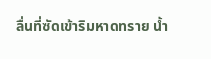ลื่นที่ซัดเข้าริมหาดทราย น้ำ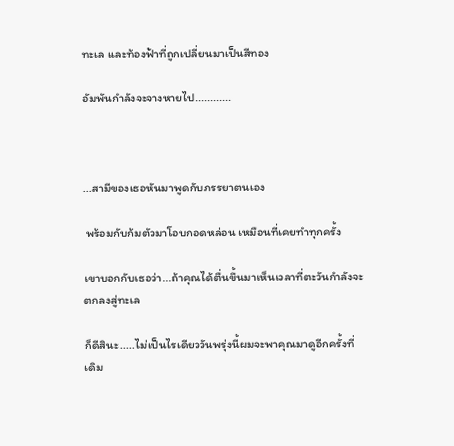ทะเล เเละท้องฟ้าที่ถูกเปลี่ยนมาเป็นสีทอง

อัมพันกำลังจะจางหายไป............



...สามีของเธอหันมาพูดกับภรรยาตนเอง

 พร้อมกับก้มตัวมาโอบกอดหล่อน เหมือนที่เคยทำทุกครั้ง

เขาบอกกับเธอว่า...ถ้าคุณได้ตื่นขึ้นมาเห็นเวลาที่ตะวันกำลังจะตกลงสู่ทะเล

ก็ดีสินะ.....ไม่เป็นไรเดียววันพรุ่งนี้ผมจะพาคุณมาดูอีกครั้งที่เดิม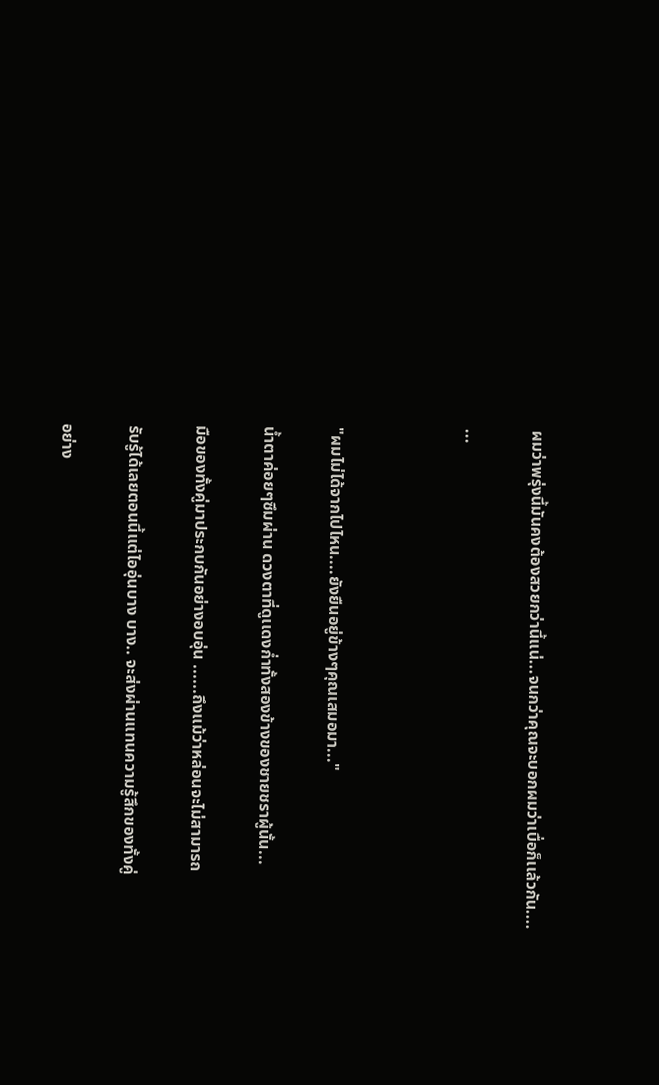ผมว่าพรุ่งนี้มันคงต้องสวยกว่านี้เเน่...จนกว่าคุณจะบอกผมว่าเบื่อก็เเล้วกัน....

...



"ผมไม่ได้จากไปไหน....ยังยืนอยู่ข้างๆคุณเสมอมา..."

น้ำตาค่อยๆซึมผ่าน ดวงตาที่ดูเเดงก่ำทั้งสองข้างของชายชราผู้นั้น...

มือของทั้งคู่มาประกบกันอย่างอบอุ่น ......ถึงเเม้ว่าหล่อนจะไม่สามารถ

รับรู้ได้เลยตอนนี้เเต่ไออุ่นบาง บาง.. จะส่งผ่านเเทนความรู้สึกของทั้งคู่

อย่าง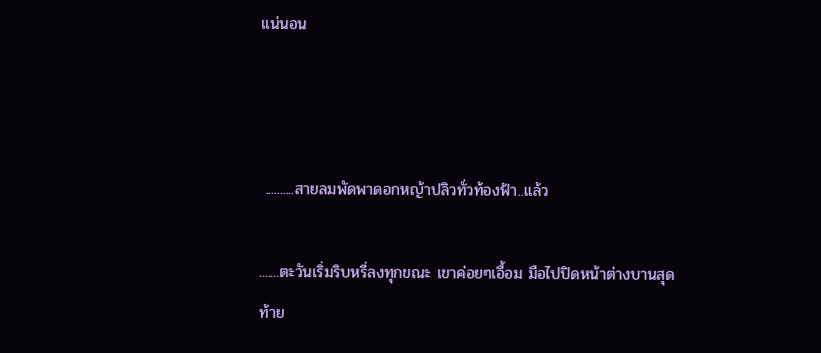เเน่นอน



 ..........สายลมพัดพาดอกหญ้าปลิวทั่วท้องฟ้า..เเล้ว

.......ตะวันเริ่มริบหรี่ลงทุกขณะ เขาค่อยๆเอื้อม มือไปปิดหน้าต่างบานสุดท้าย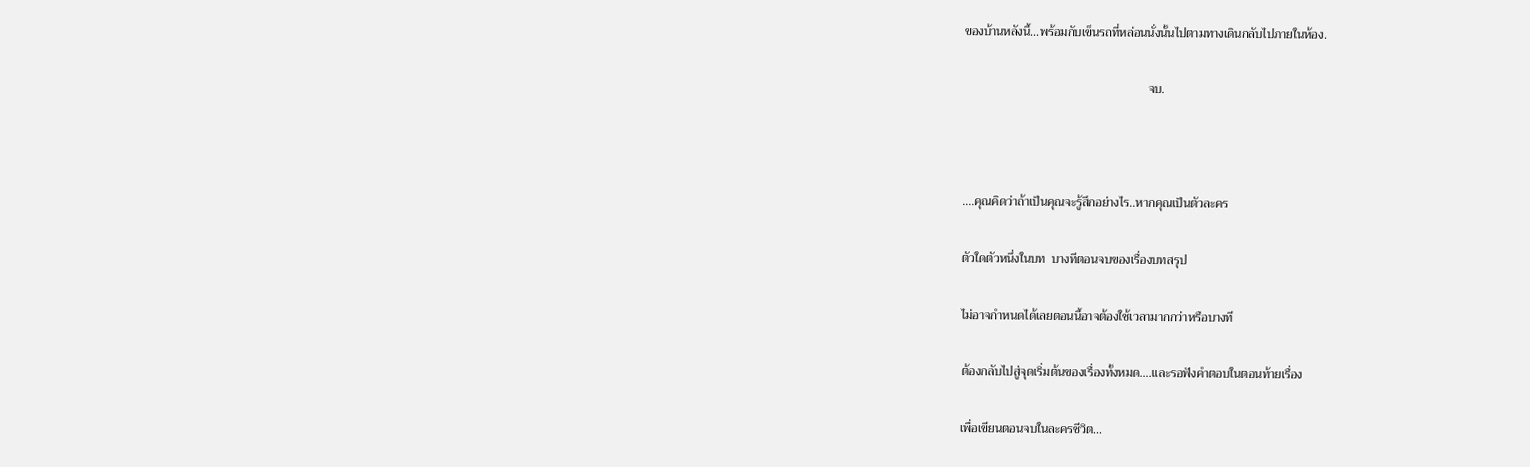ของบ้านหลังนี้...พร้อมกับเข็นรถที่หล่อนนั่งนั้นไปตามทางเดินกลับไปภายในห้อง.

                                                           จบ.



....คุณคิดว่าถ้าเป็นคุณจะรู้สึกอย่างไร..หากคุณเป็นตัวละคร

ตัวใดตัวหนึ่งในบท  บางทีตอนจบของเรื่องบทสรุป

ไม่อาจกำหนดได้เลยตอนนี้อาจต้องใช้เวลามากกว่าหรือบางที

ต้องกลับไปสู่จุดเริ่มต้นของเรื่องทั้งหมด....เเละรอฟังคำตอบในตอนท้ายเรื่อง

เพื่อเขียนตอนจบในละครชีวิต...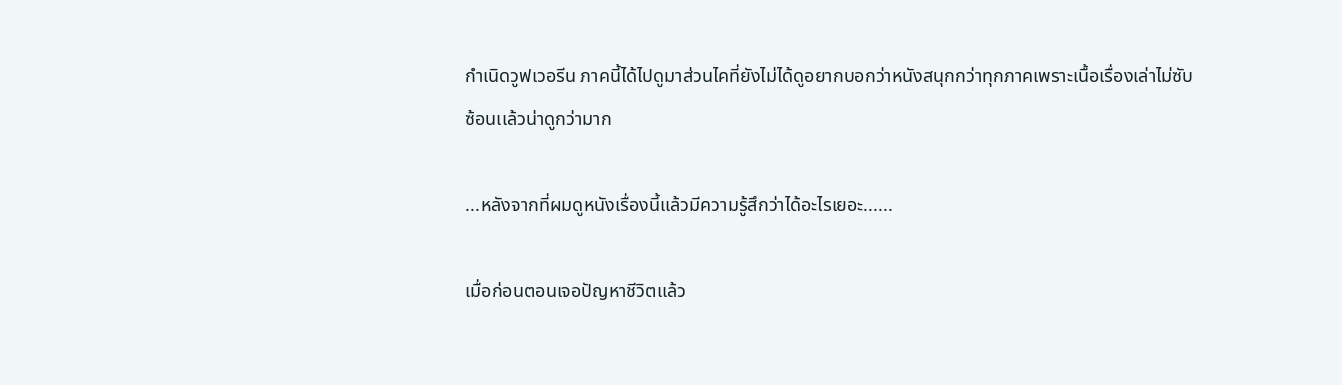กำเนิดวูฟเวอรีน ภาคนี้ได้ไปดูมาส่วนไคที่ยังไม่ได้ดูอยากบอกว่าหนังสนุกกว่าทุกภาคเพราะเนื้อเรื่องเล่าไม่ซับซ้อนเเล้วน่าดูกว่ามาก

...หลังจากที่ผมดูหนังเรื่องนี้เเล้วมีความรู้สึกว่าได้อะไรเยอะ......

เมื่อก่อนตอนเจอปัญหาชีวิตเเล้ว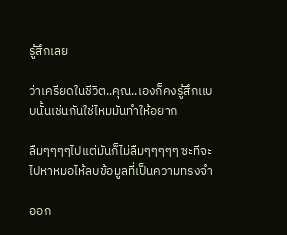รู้สึกเลย

ว่าเครียดในชีวิต..คุณ..เองก็คงรู้สึกเเบบนั้นเช่นกันใช่ไหมมันทำให้อยาก

ลืมๆๆๆๆไปเเต่มันก็ไม่ลืมๆๆๆๆๆ ซะทีจะไปหาหมอไห้ลบข้อมูลที่เป็นความทรงจำ

ออก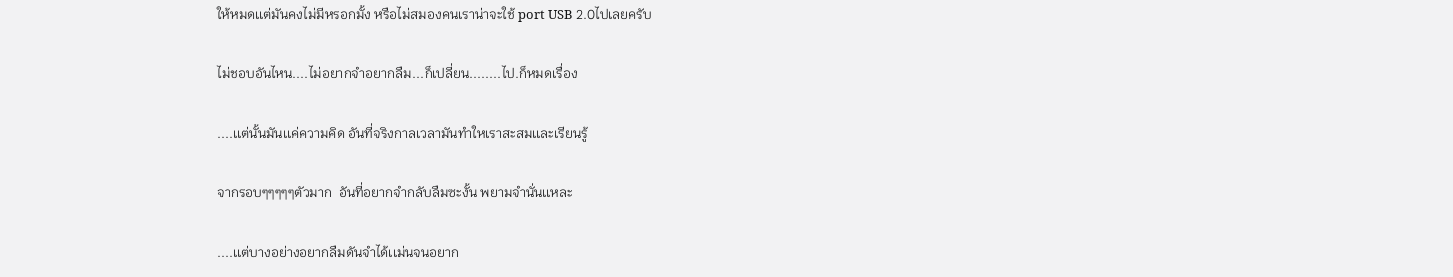ให้หมดเเต่มันคงไม่มีหรอกมั้ง หรือไม่สมองคนเราน่าจะใช้ port USB 2.0ไปเลยครับ

ไม่ชอบอันไหน....ไม่อยากจำอยากลืม...ก็เปลี่ยน........ไป.ก็หมดเรื่อง

....เเต่นั้นมันเเค่ความคิด อันที่จริงกาลเวลามันทำใหเราสะสมเเละเรียนรู้

จากรอบๆๆๆๆๆตัวมาก  อันที่อยากจำกลับลืมซะงั้น พยามจำนั่นเเหละ

....เเต่บางอย่างอยากลืมดันจำได้เเม่นจนอยาก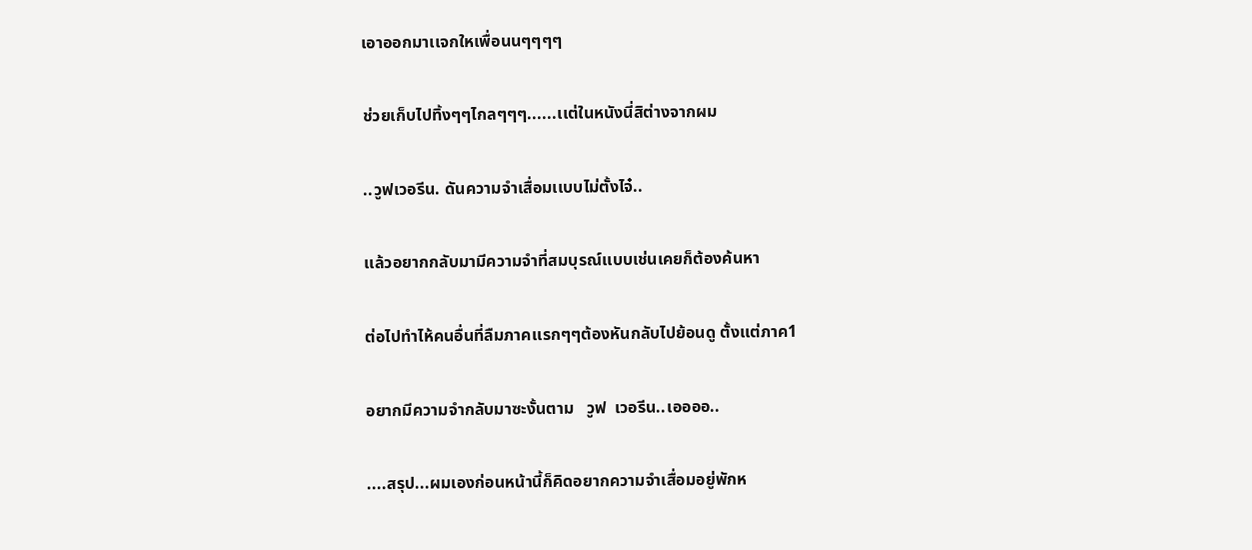เอาออกมาเเจกใหเพื่อนนๆๆๆๆ

ช่วยเก็บไปทิ้งๆๆไกลๆๆๆ......เเต่ในหนังนี่สิต่างจากผม

..วูฟเวอรีน. ดันความจำเสื่อมเเบบไม่ตั้งไจ๋..

เเล้วอยากกลับมามีความจำที่สมบุรณ์เเบบเช่นเคยก็ต้องค้นหา

ต่อไปทำไห้คนอื่นที่ลืมภาคเเรกๆๆต้องหันกลับไปย้อนดู ตั้งเเต่ภาค1

อยากมีความจำกลับมาซะงั้นตาม   วูฟ  เวอรีน..เออออ..

....สรุป...ผมเองก่อนหน้านี้ก็คิดอยากความจำเสื่อมอยู่พักห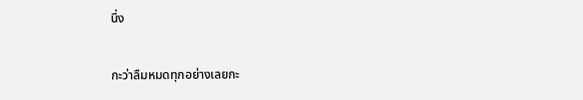นึ่ง

กะว่าลืมหมดทุกอย่างเลยกะ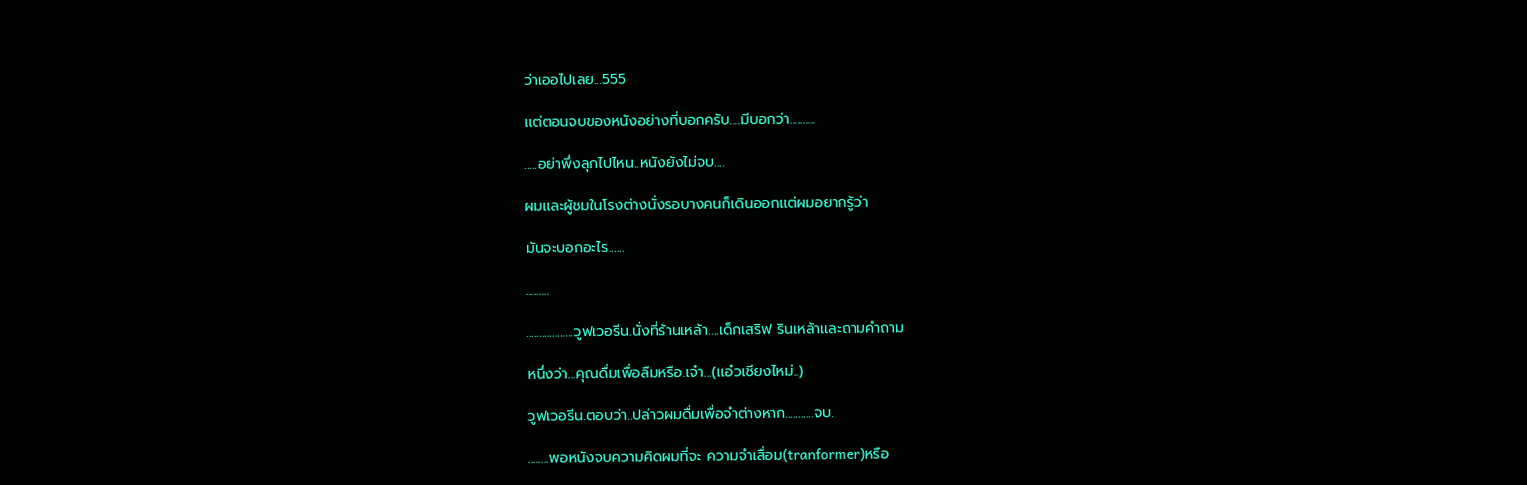ว่าเออไปเลย...555

เเต่ตอนจบของหนังอย่างที่บอกครับ....มีบอกว่า..........

.....อย่าพึ่งลุกไปไหน..หนังยังไม่จบ....

ผมเเละผู้ชมในโรงต่างนั่งรอบางคนก็เดินออกเเต่ผมอยากรู้ว่า

มันจะบอกอะไร......

.........

..................วูฟเวอรีน.นั่งที่ร้านเหล้า....เด็กเสริฟ รินเหล้าเเละถามคำถาม

หนึ่งว่า...คุณดื่มเพื่อลืมหรือ.เจ๋า...(เเอ๋วเชียงไหม่..)

วูฟเวอรีน.ตอบว่า..ปล่าวผมดื่มเพื่อจำต่างหาก...........จบ.

........พอหนังจบความคิดผมที่จะ ความจำเสื่อม(tranformer)หรือ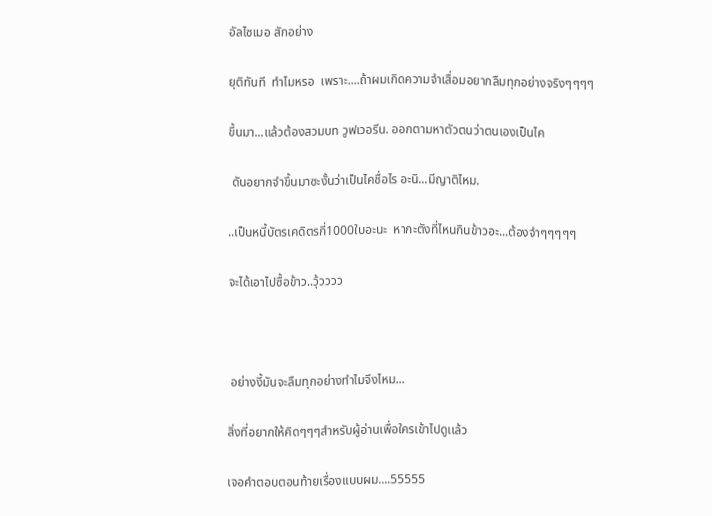อัลไซเมอ สักอย่าง

ยุติทันที  ทำไมหรอ  เพราะ....ถ้าผมเกิดความจำเสื่อมอยากลืมทุกอย่างจริงๆๆๆๆ

ขึ้นมา...แล้วต้องสวมบท วูฟเวอรีน. ออกตามหาตัวตนว่าตนเองเป็นไค

 ดันอยากจำขึ้นมาซะงั้นว่าเป็นไคชื่อไร อะนิ...มีญาติไหม.

..เป็นหนี้บัตรเคดิตรกี่1000ใบอะนะ  หากะตังที่ไหนกินข้าวอะ...ต้องจำๆๆๆๆๆ

จะได้เอาไปซื้อข้าว..วุ้วววว



 อย่างงี้มันจะลืมทุกอย่างทำไมจึงไหม...

สิ่งที่อยากให้คิดๆๆๆสำหรับผู้อ่านเพื่อใครเข้าไปดูเเล้ว

เจอคำตอบตอนท้ายเรื่องเเบบผม....55555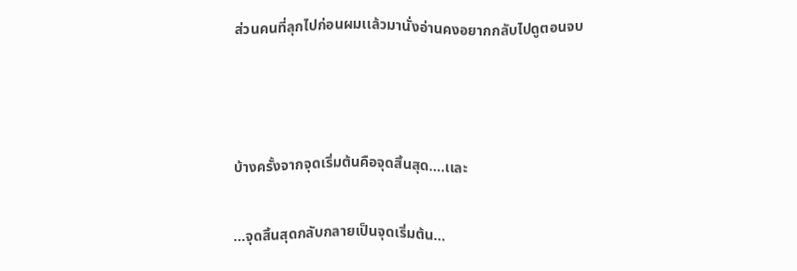ส่วนคนที่ลุกไปก่อนผมเเล้วมานั่งอ่านคงอยากกลับไปดูตอนจบ



บ้างครั้งจากจุดเริ่มต้นคือจุดสิ้นสุด....เเละ

...จุดสิ้นสุดกลับกลายเป็นจุดเริ่มต้น...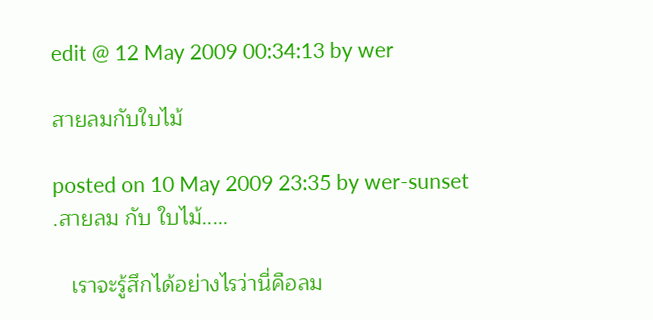edit @ 12 May 2009 00:34:13 by wer

สายลมกับใบไม้

posted on 10 May 2009 23:35 by wer-sunset
.สายลม กับ ใบไม้.....

   เราจะรู้สึกได้อย่างไรว่านี่คือลม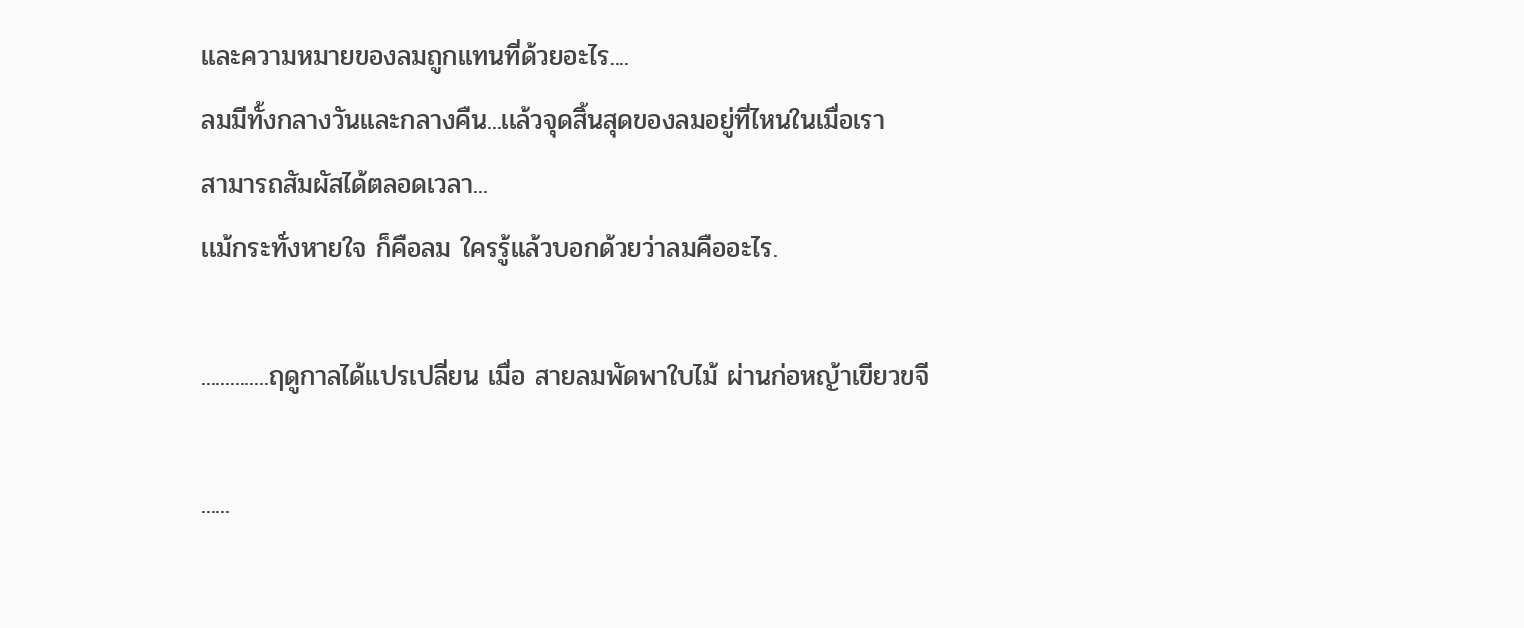เเละความหมายของลมถูกเเทนที่ด้วยอะไร....
ลมมีทั้งกลางวันเเละกลางคืน...เเล้วจุดสิ้นสุดของลมอยู่ที่ไหนในเมื่อเรา
สามารถสัมผัสได้ตลอดเวลา...
เเม้กระทั่งหายใจ ก็คือลม ใครรู้เเล้วบอกด้วยว่าลมคืออะไร.

..............ฤดูกาลได้เเปรเปลี่ยน เมื่อ สายลมพัดพาใบไม้ ผ่านก่อหญ้าเขียวขจี

......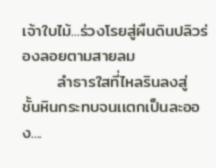เจ้าใบไม้...ร่วงโรยสู่ผืนดินปลิวร่องลอยตามสายลม
      ลำธารใสที่ไหลรินลงสู่ ชั้นหินกระทบจนเเตกเป็นละออง....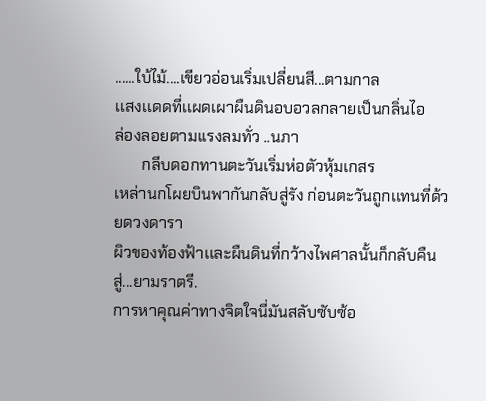......ใบ้ไม้....เขียวอ่อนเริ่มเปลี่ยนสี...ตามกาล
เเสงเเดดที่เเผดเผาผืนดินอบอวลกลายเป็นกลิ่นไอ
ล่องลอยตามเเรงลมทั่ว ..นภา
       กลีบดอกทานตะวันเริ่มห่อตัวหุ้มเกสร
เหล่านกโผยบินพากันกลับสู่รัง ก่อนตะวันถูกเเทนที่ด้วยดวงดารา
ผิวของท้องฟ้าเเละผืนดินที่กว้างไพศาลนั้นก็กลับคืนสู่...ยามราตรี.
การหาคุณค่าทางจิตใจนี่มันสลับซับซ้อ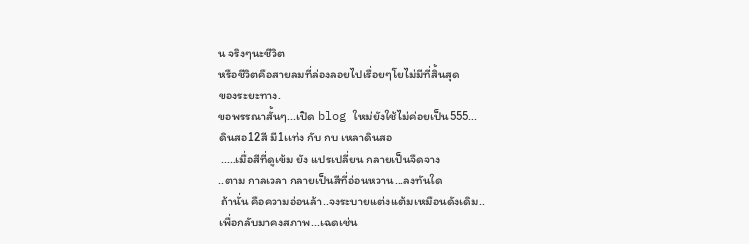น จริงๆนะชีวิต
หรือชีวิตคือสายลมที่ล่องลอยไปเรื่อยๆโยไม่มีที่สิ้นสุด
ของระยะทาง.
ขอพรรณาสั้นๆ...เปิด blog ใหม่ยังใช้ไม่ค่อยเป็น555...
ดินสอ12สี มี1เเท่ง กับ กบ เหลาดินสอ
 .....เมื่อสีที่ดูเข้ม ยัง เเปรเปลี่ยน กลายเป็นจืดจาง
..ตาม กาลเวลา กลายเป็นสีที่อ่อนหวาน...ลงทันใด
 ถ้านั่น คือความอ่อนล้า..จงระบายเเต่งเเต้มเหมือนดังเดิม..
เพื่อกลับมาคงสภาพ...เฉดเช่น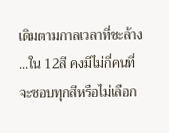เดิมตามกาลเวลาที่ชะล้าง
...ใน 12สี คงมีไม่กี่คนที่จะชอบทุกสีหรือไม่เลือก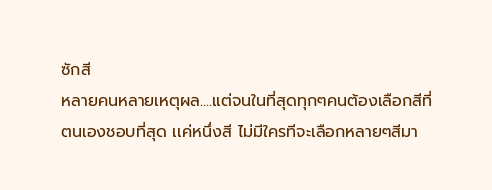ซักสี
หลายคนหลายเหตุผล....เเต่จนในที่สุดทุกๆคนต้องเลือกสีที่
ตนเองชอบที่สุด เเค่หนึ่งสี ไม่มีใครทีจะเลือกหลายๆสีมา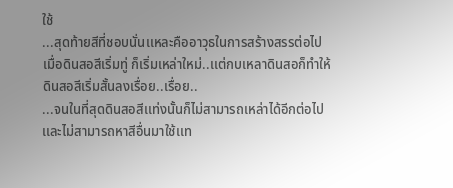ใช้
...สุดท้ายสีที่ชอบนั่นเเหละคืออาวุธในการสร้างสรรต่อไป
เมื่อดินสอสีเริ่มทู่ ก็เริ่มเหล่าใหม่..เเต่กบเหลาดินสอก็ทำให้
ดินสอสีเริ่มสั้นลงเรื่อย..เรื่อย..
...จนในที่สุดดินสอสีเเท่งนั้นก็ไม่สามารถเหล่าได้อีกต่อไป
เเละไม่สามารถหาสีอื่นมาใช้เเท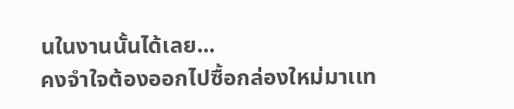นในงานนั้นได้เลย...
คงจำใจต้องออกไปซื้อกล่องใหม่มาเเท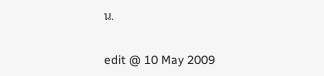น.

edit @ 10 May 2009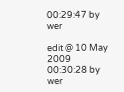00:29:47 by wer

edit @ 10 May 2009 00:30:28 by wer